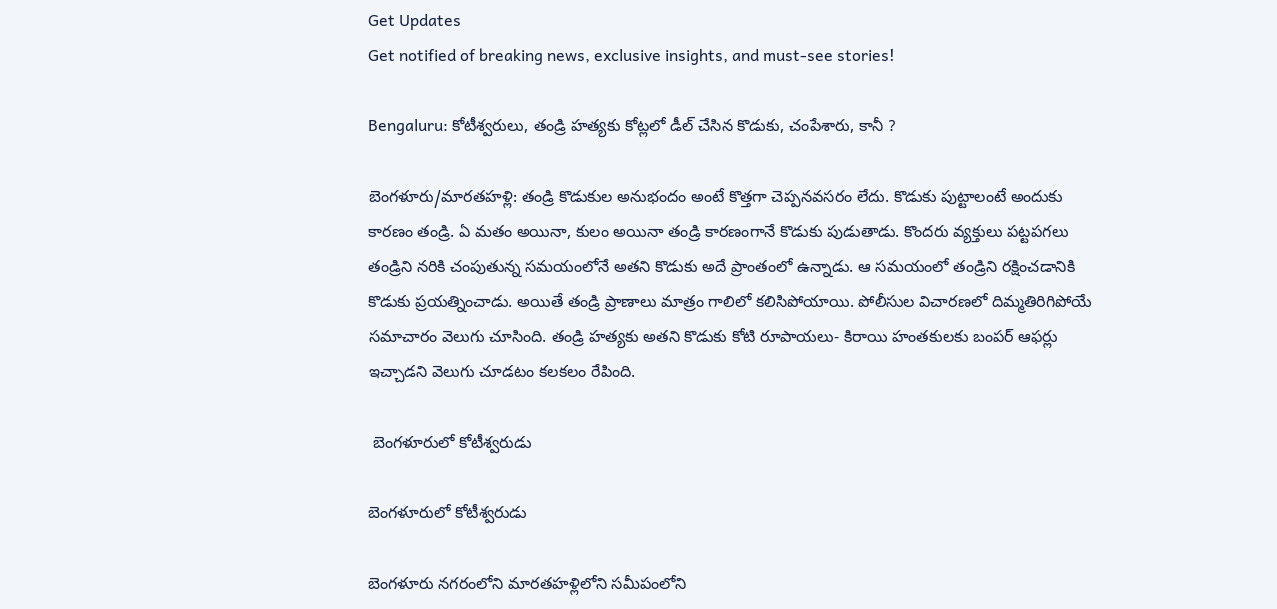Get Updates
Get notified of breaking news, exclusive insights, and must-see stories!

Bengaluru: కోటీశ్వరులు, తండ్రి హత్యకు కోట్లలో డీల్ చేసిన కొడుకు, చంపేశారు, కానీ ?

బెంగళూరు/మారతహళ్లి: తండ్రి కొడుకుల అనుభందం అంటే కొత్తగా చెప్పనవసరం లేదు. కొడుకు పుట్టాలంటే అందుకు కారణం తండ్రి. ఏ మతం అయినా, కులం అయినా తండ్రి కారణంగానే కొడుకు పుడుతాడు. కొందరు వ్యక్తులు పట్టపగలు తండ్రిని నరికి చంపుతున్న సమయంలోనే అతని కొడుకు అదే ప్రాంతంలో ఉన్నాడు. ఆ సమయంలో తండ్రిని రక్షించడానికి కొడుకు ప్రయత్నించాడు. అయితే తండ్రి ప్రాణాలు మాత్రం గాలిలో కలిసిపోయాయి. పోలీసుల విచారణలో దిమ్మతిరిగిపోయే సమాచారం వెలుగు చూసింది. తండ్రి హత్యకు అతని కొడుకు కోటి రూపాయలు- కిరాయి హంతకులకు బంపర్ ఆఫర్లు ఇచ్చాడని వెలుగు చూడటం కలకలం రేపింది.

 బెంగళూరులో కోటీశ్వరుడు

బెంగళూరులో కోటీశ్వరుడు

బెంగళూరు నగరంలోని మారతహళ్లిలోని సమీపంలోని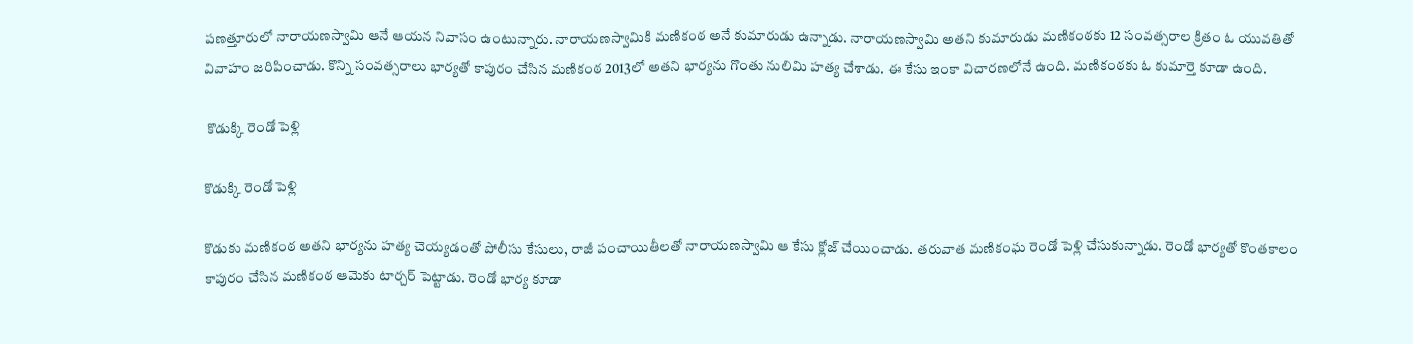పణత్తూరులో నారాయణస్వామి ఆనే ఆయన నివాసం ఉంటున్నారు. నారాయణస్వామికి మణికంఠ అనే కుమారుడు ఉన్నాడు. నారాయణస్వామి అతని కుమారుడు మణికంఠకు 12 సంవత్సరాల క్రితం ఓ యువతితో వివాహం జరిపించాడు. కొన్ని సంవత్సరాలు భార్యతో కాపురం చేసిన మణికంఠ 2013లో అతని భార్యను గొంతు నులిమి హత్య చేశాడు. ఈ కేసు ఇంకా విచారణలోనే ఉంది. మణికంఠకు ఓ కుమార్తె కూడా ఉంది.

 కొడుక్కి రెండో పెళ్లి

కొడుక్కి రెండో పెళ్లి

కొడుకు మణికంఠ అతని భార్యను హత్య చెయ్యడంతో పోలీసు కేసులు, రాజీ పంచాయితీలతో నారాయణస్వామి ఆ కేసు క్లోజ్ చేయించాడు. తరువాత మణికంఘ రెండో పెళ్లి చేసుకున్నాడు. రెండో భార్యతో కొంతకాలం కాపురం చేసిన మణికంఠ ఆమెకు టార్చర్ పెట్టాడు. రెండో భార్య కూడా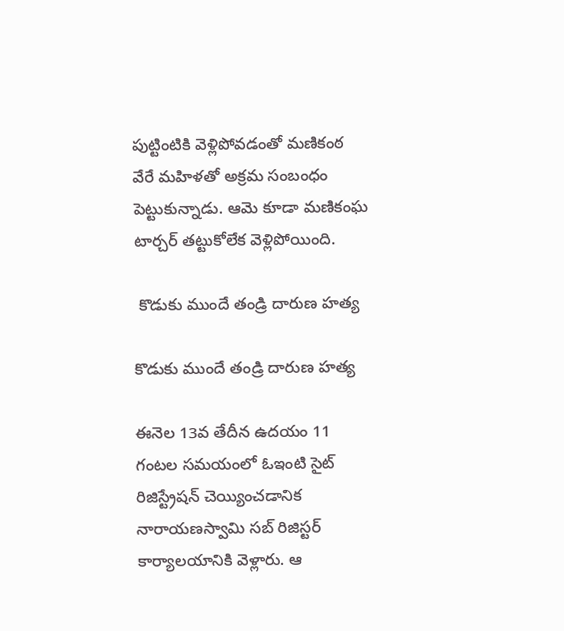పుట్టింటికి వెళ్లిపోవడంతో మణికంఠ వేరే మహిళతో అక్రమ సంబంధం పెట్టుకున్నాడు. ఆమె కూడా మణికంఘ టార్చర్ తట్టుకోలేక వెళ్లిపోయింది.

 కొడుకు ముందే తండ్రి దారుణ హత్య

కొడుకు ముందే తండ్రి దారుణ హత్య

ఈనెల 13వ తేదీన ఉదయం 11 గంటల సమయంలో ఓఇంటి సైట్ రిజిస్ట్రేషన్ చెయ్యించడానిక నారాయణస్వామి సబ్ రిజిస్టర్ కార్యాలయానికి వెళ్లారు. ఆ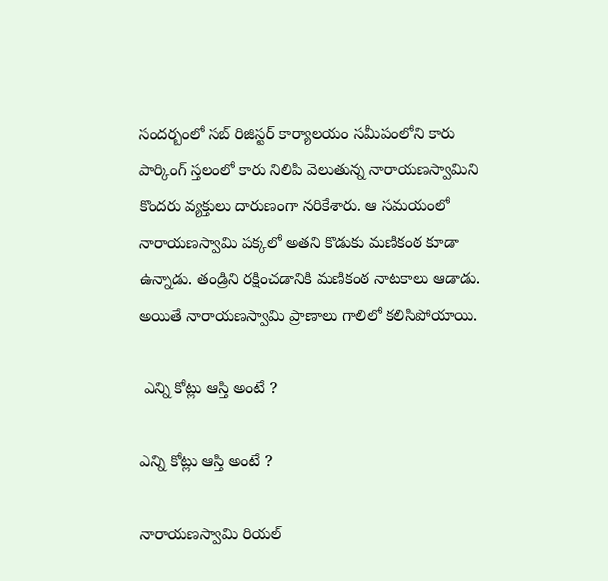సందర్బంలో సబ్ రిజిస్టర్ కార్యాలయం సమీపంలోని కారు పార్కింగ్ స్తలంలో కారు నిలిపి వెలుతున్న నారాయణస్వామిని కొందరు వ్యక్తులు దారుణంగా నరికేశారు. ఆ సమయంలో నారాయణస్వామి పక్కలో అతని కొడుకు మణికంఠ కూడా ఉన్నాడు. తండ్రిని రక్షించడానికి మణికంఠ నాటకాలు ఆడాడు. అయితే నారాయణస్వామి ప్రాణాలు గాలిలో కలిసిపోయాయి.

 ఎన్ని కోట్లు ఆస్తి అంటే ?

ఎన్ని కోట్లు ఆస్తి అంటే ?

నారాయణస్వామి రియల్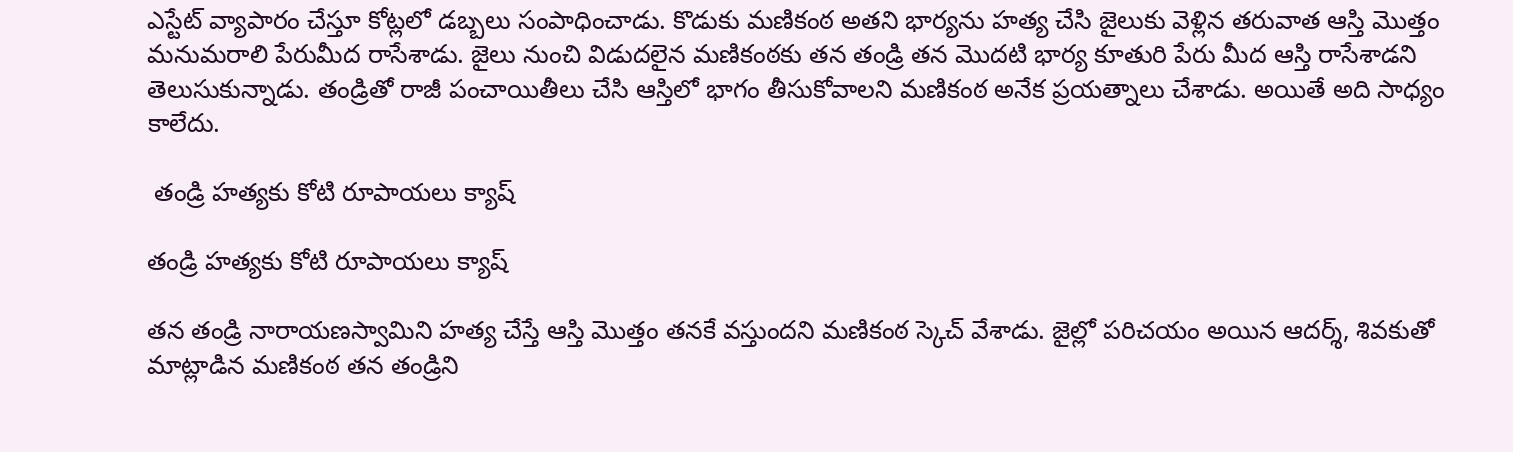ఎస్టేట్ వ్యాపారం చేస్తూ కోట్లలో డబ్బలు సంపాధించాడు. కొడుకు మణికంఠ అతని భార్యను హత్య చేసి జైలుకు వెళ్లిన తరువాత ఆస్తి మొత్తం మనుమరాలి పేరుమీద రాసేశాడు. జైలు నుంచి విడుదలైన మణికంఠకు తన తండ్రి తన మొదటి భార్య కూతురి పేరు మీద ఆస్తి రాసేశాడని తెలుసుకున్నాడు. తండ్రితో రాజీ పంచాయితీలు చేసి ఆస్తిలో భాగం తీసుకోవాలని మణికంఠ అనేక ప్రయత్నాలు చేశాడు. అయితే అది సాధ్యం కాలేదు.

 తండ్రి హత్యకు కోటి రూపాయలు క్యాష్

తండ్రి హత్యకు కోటి రూపాయలు క్యాష్

తన తండ్రి నారాయణస్వామిని హత్య చేస్తే ఆస్తి మొత్తం తనకే వస్తుందని మణికంఠ స్కెచ్ వేశాడు. జైల్లో పరిచయం అయిన ఆదర్శ్, శివకుతో మాట్లాడిన మణికంఠ తన తండ్రిని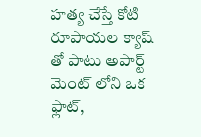హత్య చేస్తే కోటి రూపాయల క్యాష్ తో పాటు అపార్ట్ మెంట్ లోని ఒక ఫ్లాట్,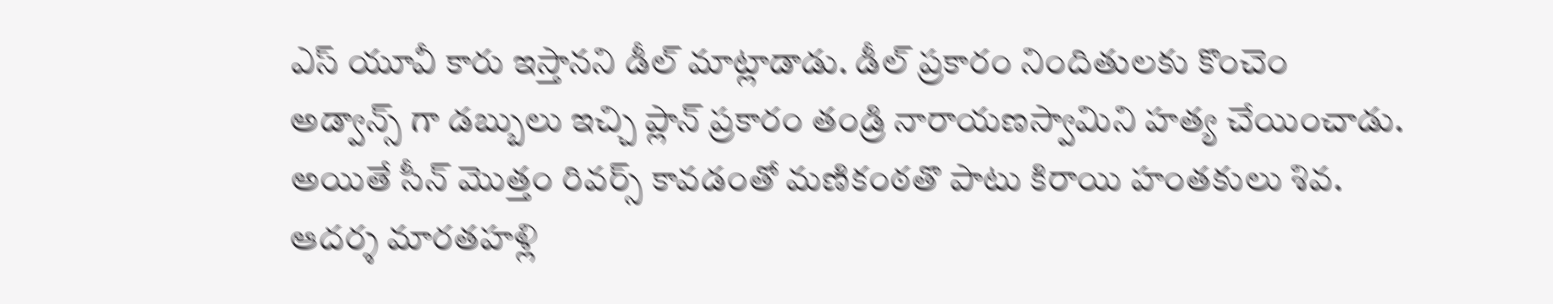ఎస్ యూవీ కారు ఇస్తానని డీల్ మాట్లాడాడు. డీల్ ప్రకారం నిందితులకు కొంచెం అడ్వాన్స్ గా డబ్బులు ఇచ్చి ప్లాన్ ప్రకారం తండ్రి నారాయణస్వామిని హత్య చేయించాడు. అయితే సీన్ మొత్తం రివర్స్ కావడంతో మణికంఠతొ పాటు కిరాయి హంతకులు శివ. ఆదర్శ మారతహళ్లి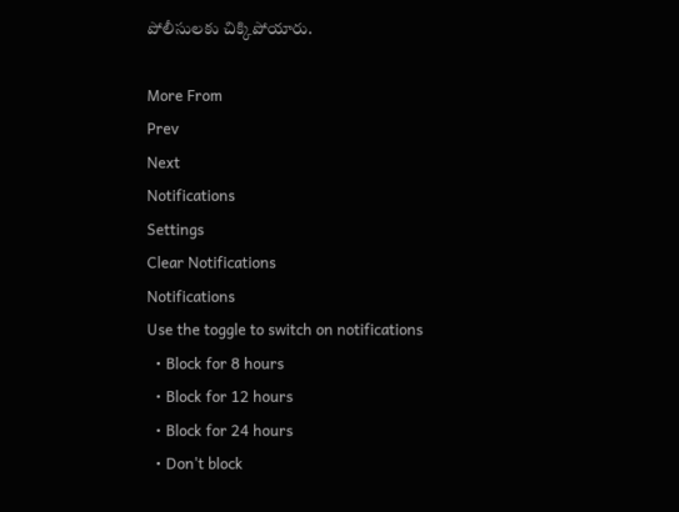పోలీసులకు చిక్కిపోయారు.

More From
Prev
Next
Notifications
Settings
Clear Notifications
Notifications
Use the toggle to switch on notifications
  • Block for 8 hours
  • Block for 12 hours
  • Block for 24 hours
  • Don't block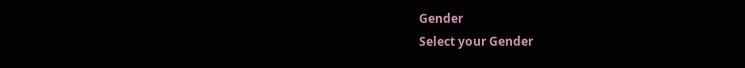Gender
Select your Gender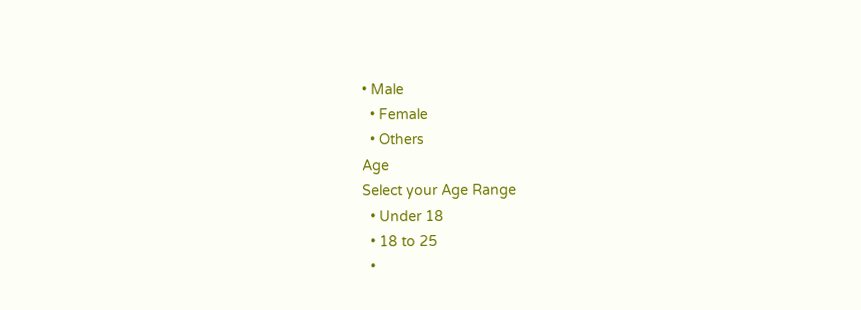• Male
  • Female
  • Others
Age
Select your Age Range
  • Under 18
  • 18 to 25
  •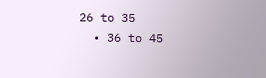26 to 35
  • 36 to 45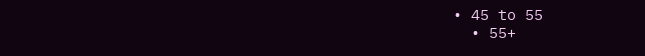• 45 to 55
  • 55+